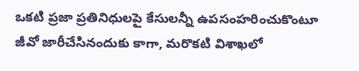ఒకటి ప్రజా ప్రతినిధులపై కేసులన్నీ ఉపసంహరించుకొంటూ జీవో జారీచేసినందుకు కాగా, మరొకటి విశాఖలో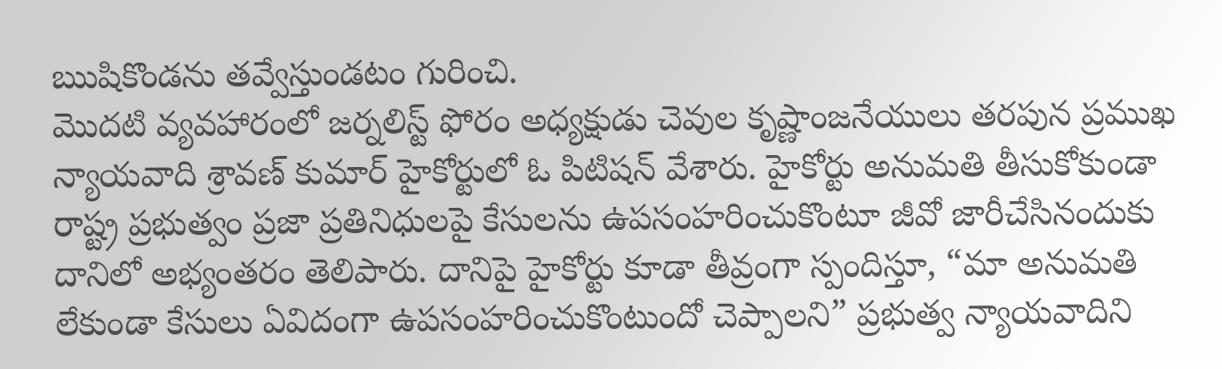ఋషికొండను తవ్వేస్తుండటం గురించి.
మొదటి వ్యవహారంలో జర్నలిస్ట్ ఫోరం అధ్యక్షుడు చెవుల కృష్ణాంజనేయులు తరపున ప్రముఖ న్యాయవాది శ్రావణ్ కుమార్ హైకోర్టులో ఓ పిటిషన్ వేశారు. హైకోర్టు అనుమతి తీసుకోకుండా రాష్ట్ర ప్రభుత్వం ప్రజా ప్రతినిధులపై కేసులను ఉపసంహరించుకొంటూ జీవో జారీచేసినందుకు దానిలో అభ్యంతరం తెలిపారు. దానిపై హైకోర్టు కూడా తీవ్రంగా స్పందిస్తూ, “మా అనుమతి లేకుండా కేసులు ఏవిదంగా ఉపసంహరించుకొంటుందో చెప్పాలని” ప్రభుత్వ న్యాయవాదిని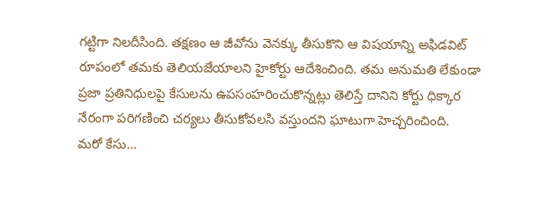గట్టిగా నిలదీసింది. తక్షణం ఆ జీవోను వెనక్కు తీసుకొని ఆ విషయాన్ని అఫిడవిట్ రూపంలో తమకు తెలియజేయాలని హైకోర్టు ఆదేశించింది. తమ అనుమతి లేకుండా ప్రజా ప్రతినిధులపై కేసులను ఉపసంహరించుకొన్నట్లు తెలిస్తే దానిని కోర్టు ధిక్కార నేరంగా పరిగణించి చర్యలు తీసుకోవలసి వస్తుందని ఘాటుగా హెచ్చరించింది.
మరో కేసు…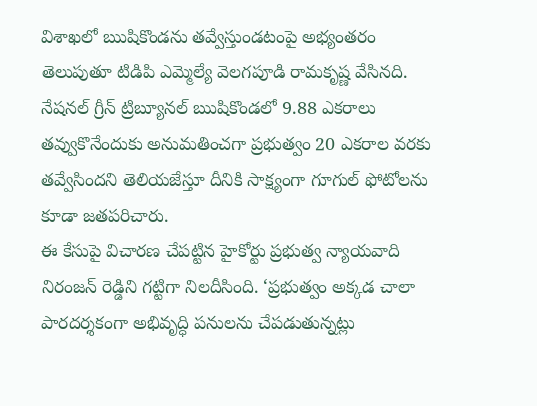విశాఖలో ఋషికొండను తవ్వేస్తుండటంపై అభ్యంతరం తెలుపుతూ టిడిపి ఎమ్మెల్యే వెలగపూడి రామకృష్ణ వేసినది. నేషనల్ గ్రీన్ ట్రిబ్యూనల్ ఋషికొండలో 9.88 ఎకరాలు తవ్వుకొనేందుకు అనుమతించగా ప్రభుత్వం 20 ఎకరాల వరకు తవ్వేసిందని తెలియజేస్తూ దీనికి సాక్ష్యంగా గూగుల్ ఫోటోలను కూడా జతపరిచారు.
ఈ కేసుపై విచారణ చేపట్టిన హైకోర్టు ప్రభుత్వ న్యాయవాది నిరంజన్ రెడ్డిని గట్టిగా నిలదీసింది. ‘ప్రభుత్వం అక్కడ చాలా పారదర్శకంగా అభివృద్ధి పనులను చేపడుతున్నట్లు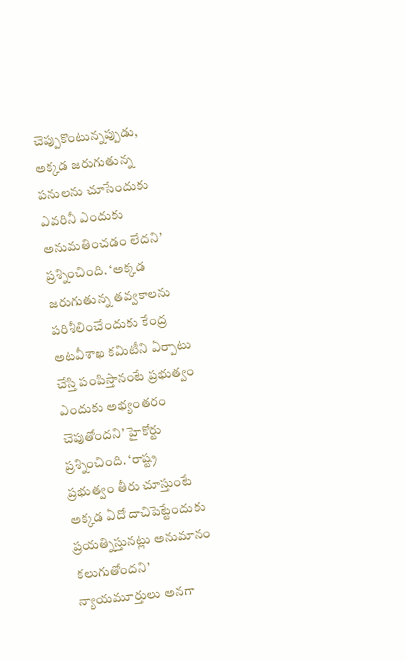చెప్పుకొంటున్నప్పుడు, అక్కడ జరుగుతున్న పనులను చూసేందుకు ఎవరినీ ఎందుకు అనుమతించడం లేదని’ ప్రశ్నించింది. ‘అక్కడ జరుగుతున్న తవ్వకాలను పరిశీలించేందుకు కేంద్ర అటవీశాఖ కమిటీని ఏర్పాటు చేస్తి పంపిస్తానంటే ప్రభుత్వం ఎందుకు అభ్యంతరం చెపుతోందని’ హైకోర్టు ప్రశ్నించింది. ‘రాష్ట్ర ప్రభుత్వం తీరు చూస్తుంటే అక్కడ ఏదో దాచిపెట్టేందుకు ప్రయత్నిస్తునట్లు అనుమానం కలుగుతోందని’ న్యాయమూర్తులు అనగా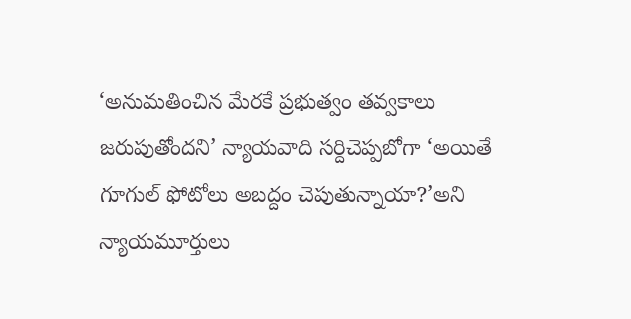‘అనుమతించిన మేరకే ప్రభుత్వం తవ్వకాలు జరుపుతోందని’ న్యాయవాది సర్దిచెప్పబోగా ‘అయితే గూగుల్ ఫోటోలు అబద్దం చెపుతున్నాయా?’అని న్యాయమూర్తులు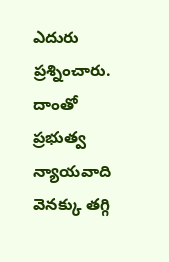ఎదురు ప్రశ్నించారు. దాంతో ప్రభుత్వ న్యాయవాది వెనక్కు తగ్గి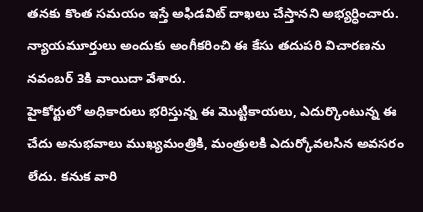తనకు కొంత సమయం ఇస్తే అఫిడవిట్ దాఖలు చేస్తానని అభ్యర్ధించారు. న్యాయమూర్తులు అందుకు అంగీకరించి ఈ కేసు తదుపరి విచారణను నవంబర్ 3కి వాయిదా వేశారు.
హైకోర్టులో అధికారులు భరిస్తున్న ఈ మొట్టికాయలు, ఎదుర్కొంటున్న ఈ చేదు అనుభవాలు ముఖ్యమంత్రికి, మంత్రులకి ఎదుర్కోవలసిన అవసరం లేదు. కనుక వారి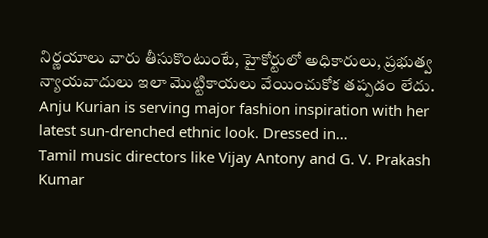నిర్ణయాలు వారు తీసుకొంటుంటే, హైకోర్టులో అధికారులు, ప్రభుత్వ న్యాయవాదులు ఇలా మొట్టికాయలు వేయించుకోక తప్పడం లేదు.
Anju Kurian is serving major fashion inspiration with her latest sun-drenched ethnic look. Dressed in…
Tamil music directors like Vijay Antony and G. V. Prakash Kumar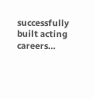successfully built acting careers…